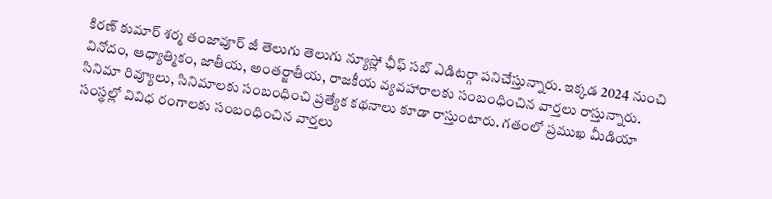కిరణ్ కుమార్ శర్మ తంజావూర్ జీ తెలుగు తెలుగు న్యూస్లో ఛీఫ్ సబ్ ఎడిటర్గా పనిచేస్తున్నారు. ఇక్కడ 2024 నుంచి వినోదం, ఆధ్యాత్మికం, జాతీయ, అంతర్జాతీయ, రాజకీయ వ్యవహారాలకు సంబంధించిన వార్తలు రాస్తున్నారు. సినిమా రివ్యూలు, సినిమాలకు సంబంధించి ప్రత్యేక కథనాలు కూడా రాస్తుంటారు. గతంలో ప్రముఖ మీడియా సంస్థల్లో వివిధ రంగాలకు సంబంధించిన వార్తలు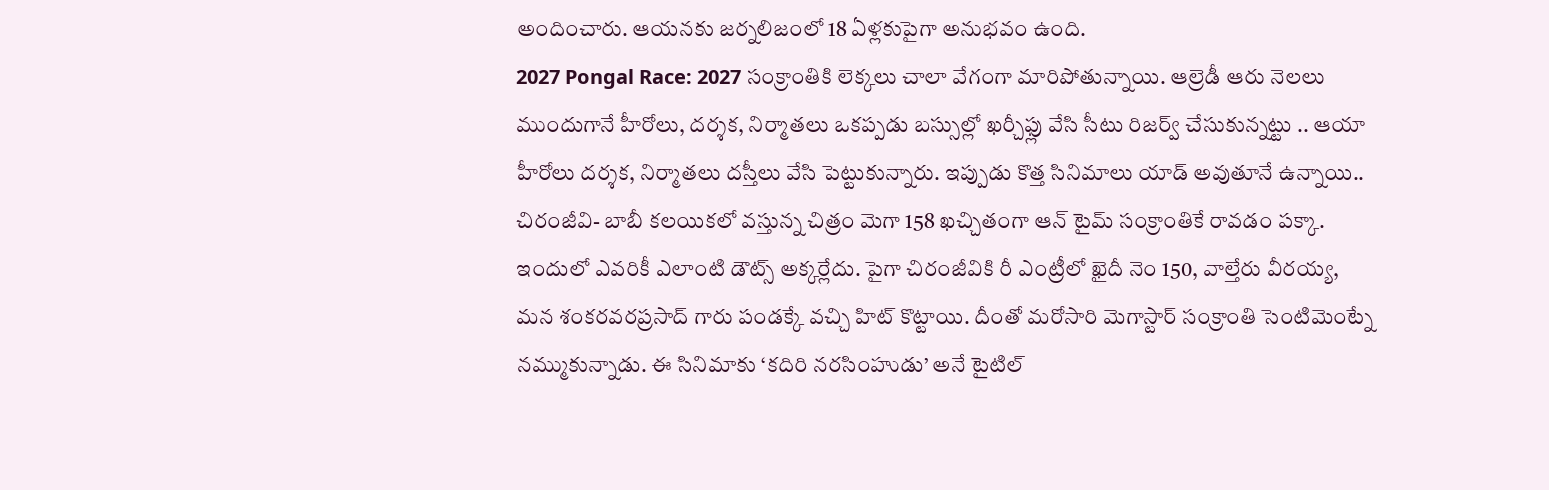అందించారు. ఆయనకు జర్నలిజంలో 18 ఏళ్లకుపైగా అనుభవం ఉంది.
2027 Pongal Race: 2027 సంక్రాంతికి లెక్కలు చాలా వేగంగా మారిపోతున్నాయి. ఆల్రెడీ ఆరు నెలలు ముందుగానే హీరోలు, దర్శక, నిర్మాతలు ఒకప్పడు బస్సుల్లో ఖర్చీఫ్లు వేసి సీటు రిజర్వ్ చేసుకున్నట్టు .. ఆయా హీరోలు దర్శక, నిర్మాతలు దస్తీలు వేసి పెట్టుకున్నారు. ఇప్పుడు కొత్త సినిమాలు యాడ్ అవుతూనే ఉన్నాయి..
చిరంజీవి- బాబీ కలయికలో వస్తున్న చిత్రం మెగా 158 ఖచ్చితంగా ఆన్ టైమ్ సంక్రాంతికే రావడం పక్కా. ఇందులో ఎవరికీ ఎలాంటి డౌట్స్ అక్కర్లేదు. పైగా చిరంజీవికి రీ ఎంట్రీలో ఖైదీ నెం 150, వాల్తేరు వీరయ్య, మన శంకరవరప్రసాద్ గారు పండక్కే వచ్చి హిట్ కొట్టాయి. దీంతో మరోసారి మెగాస్టార్ సంక్రాంతి సెంటిమెంట్నే నమ్ముకున్నాడు. ఈ సినిమాకు ‘కదిరి నరసింహుడు’ అనే టైటిల్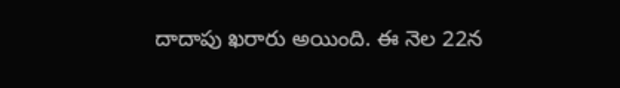దాదాపు ఖరారు అయింది. ఈ నెల 22న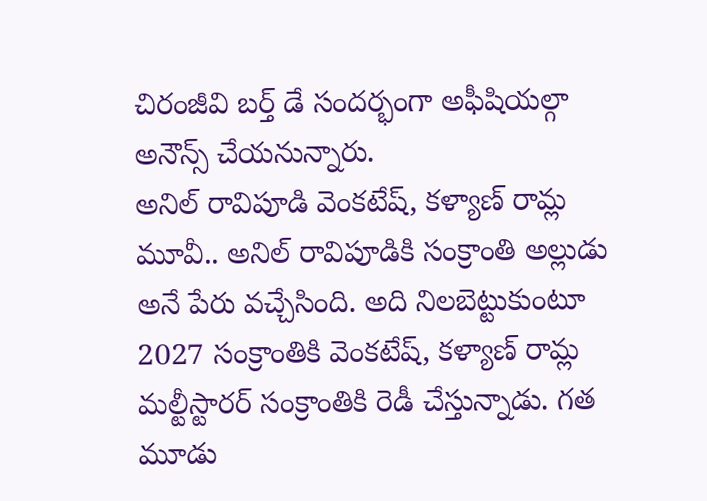చిరంజీవి బర్త్ డే సందర్భంగా అఫీషియల్గా అనౌన్స్ చేయనున్నారు.
అనిల్ రావిపూడి వెంకటేష్, కళ్యాణ్ రామ్ల మూవీ.. అనిల్ రావిపూడికి సంక్రాంతి అల్లుడు అనే పేరు వచ్చేసింది. అది నిలబెట్టుకుంటూ 2027 సంక్రాంతికి వెంకటేష్, కళ్యాణ్ రామ్ల మల్టీస్టారర్ సంక్రాంతికి రెడీ చేస్తున్నాడు. గత మూడు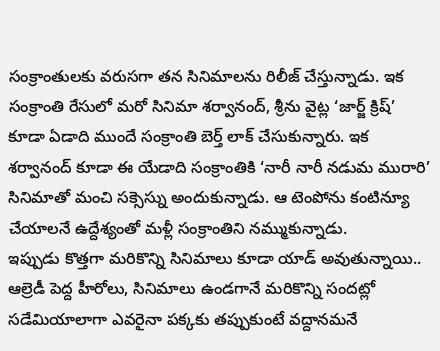సంక్రాంతులకు వరుసగా తన సినిమాలను రిలీజ్ చేస్తున్నాడు. ఇక సంక్రాంతి రేసులో మరో సినిమా శర్వానంద్, శ్రీను వైట్ల ‘జార్జ్ క్రిష్’ కూడా ఏడాది ముందే సంక్రాంతి బెర్త్ లాక్ చేసుకున్నారు. ఇక శర్వానంద్ కూడా ఈ యేడాది సంక్రాంతికి ‘నారీ నారీ నడుమ మురారి’ సినిమాతో మంచి సక్సెస్ను అందుకున్నాడు. ఆ టెంపోను కంటిన్యూ చేయాలనే ఉద్దేశ్యంతో మళ్లీ సంక్రాంతిని నమ్ముకున్నాడు.
ఇప్పుడు కొత్తగా మరికొన్ని సినిమాలు కూడా యాడ్ అవుతున్నాయి.. ఆల్రెడీ పెద్ద హీరోలు, సినిమాలు ఉండగానే మరికొన్ని సందట్లో సడేమియాలాగా ఎవరైనా పక్కకు తప్పుకుంటే వద్దానమనే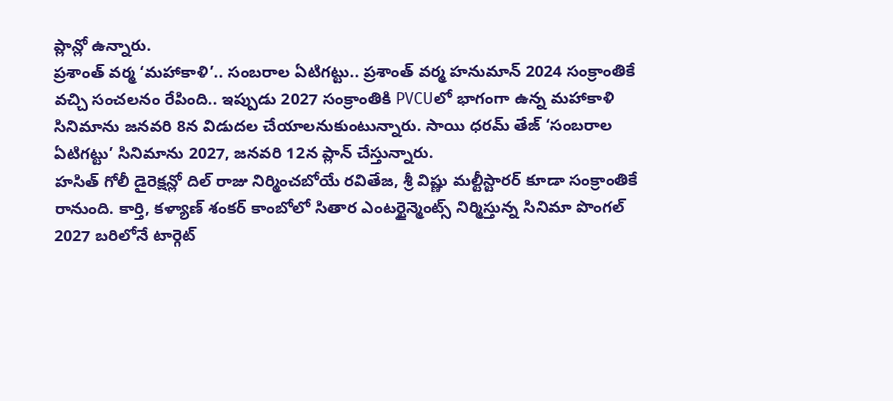ప్లాన్లో ఉన్నారు.
ప్రశాంత్ వర్మ ‘మహాకాళి’.. సంబరాల ఏటిగట్టు.. ప్రశాంత్ వర్మ హనుమాన్ 2024 సంక్రాంతికే వచ్చి సంచలనం రేపింది.. ఇప్పుడు 2027 సంక్రాంతికి PVCUలో భాగంగా ఉన్న మహాకాళి సినిమాను జనవరి 8న విడుదల చేయాలనుకుంటున్నారు. సాయి ధరమ్ తేజ్ ‘సంబరాల ఏటిగట్టు’ సినిమాను 2027, జనవరి 12న ప్లాన్ చేస్తున్నారు.
హసిత్ గోలీ డైరెక్షన్లో దిల్ రాజు నిర్మించబోయే రవితేజ, శ్రీ విష్ణు మల్టీస్టారర్ కూడా సంక్రాంతికే రానుంది. కార్తి, కళ్యాణ్ శంకర్ కాంబోలో సితార ఎంటర్టైన్మెంట్స్ నిర్మిస్తున్న సినిమా పొంగల్ 2027 బరిలోనే టార్గెట్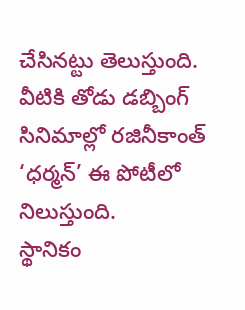చేసినట్టు తెలుస్తుంది. వీటికి తోడు డబ్బింగ్ సినిమాల్లో రజినీకాంత్ ‘ధర్మన్’ ఈ పోటీలో నిలుస్తుంది.
స్థానికం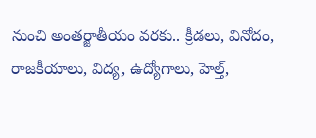నుంచి అంతర్జాతీయం వరకు.. క్రీడలు, వినోదం, రాజకీయాలు, విద్య, ఉద్యోగాలు, హెల్త్,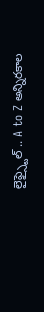లైఫ్స్టైల్ .. A to Z అన్నిరకాల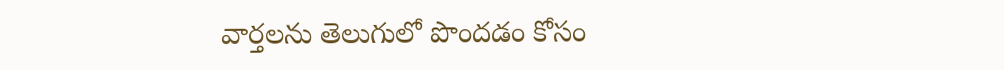వార్తలను తెలుగులో పొందడం కోసం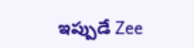ఇప్పుడే Zee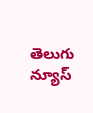తెలుగు న్యూస్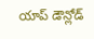యాప్ డౌన్లోడ్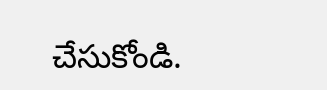చేసుకోండి.